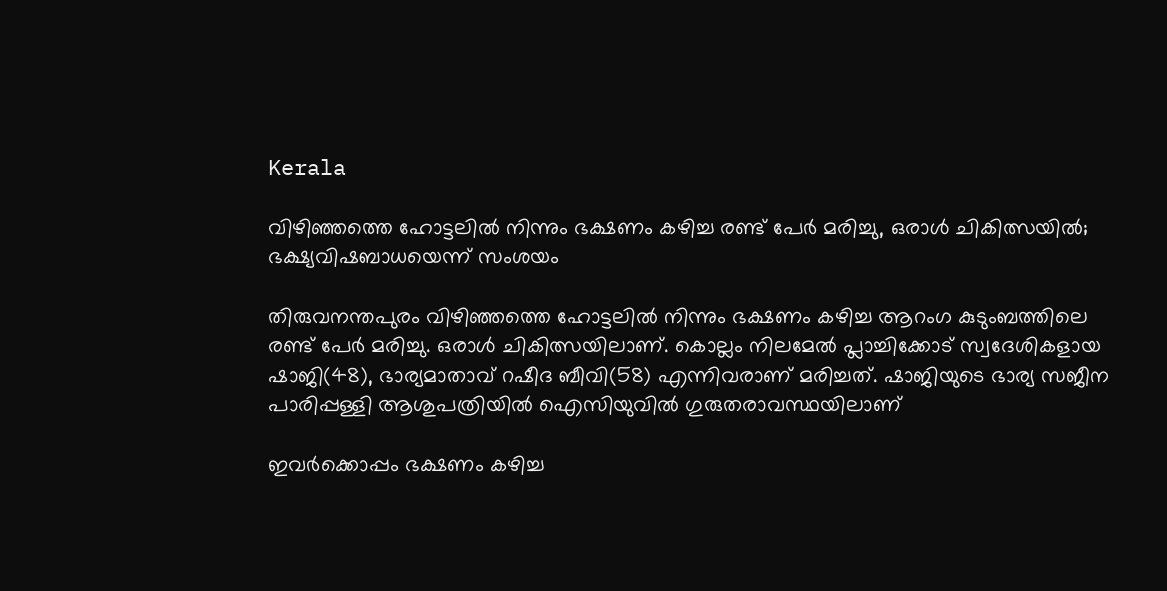Kerala

വിഴിഞ്ഞത്തെ ഹോട്ടലിൽ നിന്നും ഭക്ഷണം കഴിച്ച രണ്ട് പേർ മരിച്ചു, ഒരാൾ ചികിത്സയിൽ; ഭക്ഷ്യവിഷബാധയെന്ന് സംശയം

തിരുവനന്തപുരം വിഴിഞ്ഞത്തെ ഹോട്ടലിൽ നിന്നും ഭക്ഷണം കഴിച്ച ആറംഗ കുടുംബത്തിലെ രണ്ട് പേർ മരിച്ചു. ഒരാൾ ചികിത്സയിലാണ്. കൊല്ലം നിലമേൽ പ്ലാച്ചിക്കോട് സ്വദേശികളായ ഷാജി(48), ഭാര്യമാതാവ് റഷീദ ബീവി(58) എന്നിവരാണ് മരിച്ചത്. ഷാജിയുടെ ഭാര്യ സജീന പാരിപ്പള്ളി ആശുപത്രിയിൽ ഐസിയുവിൽ ഗുരുതരാവസ്ഥയിലാണ്

ഇവർക്കൊപ്പം ഭക്ഷണം കഴിച്ച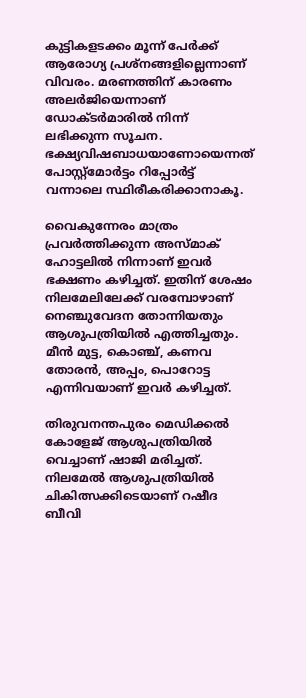കുട്ടികളടക്കം മൂന്ന് പേർക്ക് ആരോഗ്യ പ്രശ്‌നങ്ങളില്ലെന്നാണ് വിവരം. മരണത്തിന് കാരണം അലർജിയെന്നാണ് ഡോക്ടർമാരിൽ നിന്ന് ലഭിക്കുന്ന സൂചന. ഭക്ഷ്യവിഷബാധയാണോയെന്നത് പോസ്റ്റ്‌മോർട്ടം റിപ്പോർട്ട് വന്നാലെ സ്ഥിരീകരിക്കാനാകൂ.

വൈകുന്നേരം മാത്രം പ്രവർത്തിക്കുന്ന അസ്മാക് ഹോട്ടലിൽ നിന്നാണ് ഇവർ ഭക്ഷണം കഴിച്ചത്. ഇതിന് ശേഷം നിലമേലിലേക്ക് വരമ്പോഴാണ് നെഞ്ചുവേദന തോന്നിയതും ആശുപത്രിയിൽ എത്തിച്ചതും. മീൻ മുട്ട, കൊഞ്ച്, കണവ തോരൻ, അപ്പം, പൊറോട്ട എന്നിവയാണ് ഇവർ കഴിച്ചത്.

തിരുവനന്തപുരം മെഡിക്കൽ കോളേജ് ആശുപത്രിയിൽ വെച്ചാണ് ഷാജി മരിച്ചത്. നിലമേൽ ആശുപത്രിയിൽ ചികിത്സക്കിടെയാണ് റഷീദ ബീവി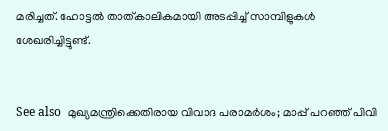മരിച്ചത്. ഹോട്ടൽ താത്കാലികമായി അടപ്പിച്ച് സാമ്പിളുകൾ ശേഖരിച്ചിട്ടുണ്ട്.


See also  മുഖ്യമന്ത്രിക്കെതിരായ വിവാദ പരാമർശം; മാപ്പ് പറഞ്ഞ് പിവി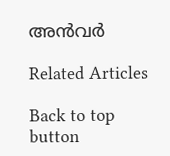അൻവർ

Related Articles

Back to top button